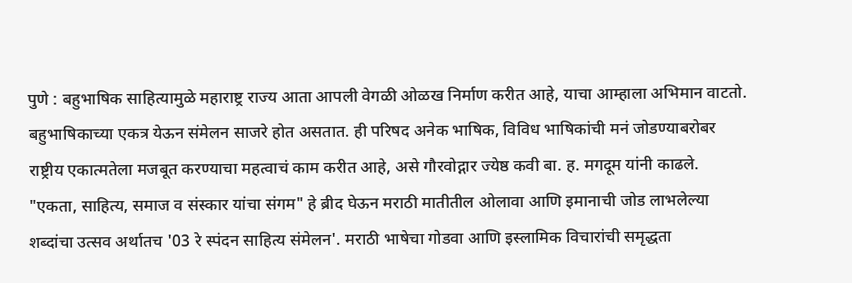पुणे : बहुभाषिक साहित्यामुळे महाराष्ट्र राज्य आता आपली वेगळी ओळख निर्माण करीत आहे, याचा आम्हाला अभिमान वाटतो. बहुभाषिकाच्या एकत्र येऊन संमेलन साजरे होत असतात. ही परिषद अनेक भाषिक, विविध भाषिकांची मनं जोडण्याबरोबर राष्ट्रीय एकात्मतेला मजबूत करण्याचा महत्वाचं काम करीत आहे, असे गौरवोद्गार ज्येष्ठ कवी बा. ह. मगदूम यांनी काढले.
"एकता, साहित्य, समाज व संस्कार यांचा संगम" हे ब्रीद घेऊन मराठी मातीतील ओलावा आणि इमानाची जोड लाभलेल्या शब्दांचा उत्सव अर्थातच '03 रे स्पंदन साहित्य संमेलन'. मराठी भाषेचा गोडवा आणि इस्लामिक विचारांची समृद्धता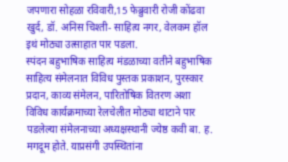जपणारा सोहळा रविवारी,15 फेब्रुवारी रोजी कोंढवा खुर्द, डॉ. अनिस चिश्ती- साहित्य नगर, वेलकम हॉल इथं मोठ्या उत्साहात पार पडला.
स्पंदन बहुभाषिक साहित्य मंडळाच्या वतीने बहुभाषिक साहित्य संमेलनात विविध पुस्तक प्रकाशन, पुरस्कार प्रदान, काव्य संमेलन, पारितोषिक वितरण अशा विविध कार्यक्रमाच्या रेलचेलीत मोठ्या थाटाने पार पडलेल्या संमेलनाच्या अध्यक्षस्थानी ज्येष्ठ कवी बा. ह. मगदूम होते. याप्रसंगी उपस्थितांना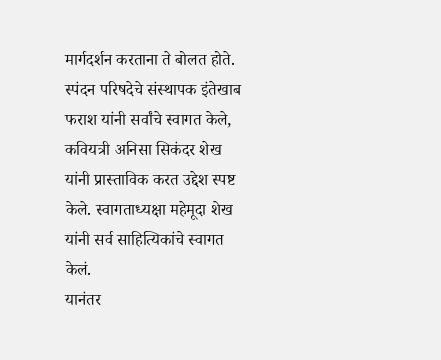मार्गदर्शन करताना ते बोलत होते.
स्पंदन परिषदेचे संस्थापक इंतेखाब फराश यांनी सर्वांचे स्वागत केले, कवियत्री अनिसा सिकंदर शेख यांनी प्रास्ताविक करत उद्देश स्पष्ट केले. स्वागताध्यक्षा महेमूदा शेख यांनी सर्व साहित्यिकांचे स्वागत केलं.
यानंतर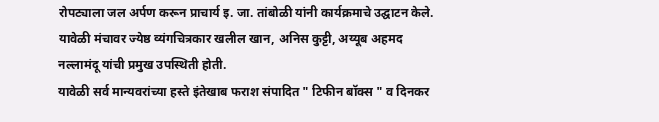रोपट्याला जल अर्पण करून प्राचार्य इ. जा. तांबोळी यांनी कार्यक्रमाचे उद्घाटन केले. यावेळी मंचावर ज्येष्ठ व्यंगचित्रकार खलील खान, अनिस कुट्टी, अय्यूब अहमद नल्लामंदू यांची प्रमुख उपस्थिती होती.
यावेळी सर्व मान्यवरांच्या हस्ते इंतेखाब फराश संपादित " टिफीन बॉक्स " व दिनकर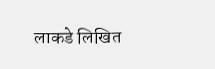लाकडे लिखित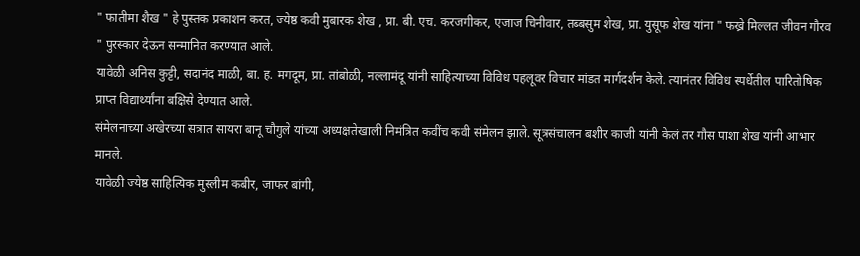" फातीमा शैख " हे पुस्तक प्रकाशन करत, ज्येष्ठ कवी मुबारक शेख , प्रा. बी. एच. करजगीकर, एजाज चिनीवार, तब्बसुम शेख, प्रा. युसूफ शेख यांना " फख्रे मिल्लत जीवन गौरव " पुरस्कार देऊन सन्मानित करण्यात आले.
यावेळी अनिस कुट्टी, सदानंद माळी, बा. ह. मगदूम, प्रा. तांबोळी, नल्लामंदू यांनी साहित्याच्या विविध पहलूवर विचार मांडत मार्गदर्शन केले. त्यानंतर विविध स्पर्धेतील पारितोषिक प्राप्त विद्यार्थ्यांना बक्षिसे देण्यात आले.
संमेलनाच्या अखेरच्या सत्रात सायरा बानू चौगुले यांच्या अध्यक्षतेखाली निमंत्रित कवींच कवी संमेलन झाले. सूत्रसंचालन बशीर काजी यांनी केलं तर गौस पाशा शेख यांनी आभार मानले.
यावेळी ज्येष्ठ साहित्यिक मुस्लीम कबीर, जाफर बांगी,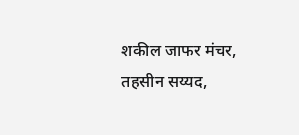शकील जाफर मंचर, तहसीन सय्यद,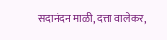सदानंदन माळी, दत्ता वालेकर,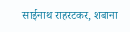साईनाथ राहरटकर, शबाना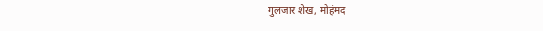गुलजार शेख, मोहंमद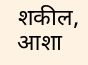शकील, आशा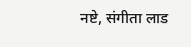नष्टे, संगीता लाड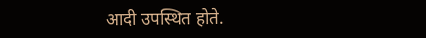आदी उपस्थित होते.